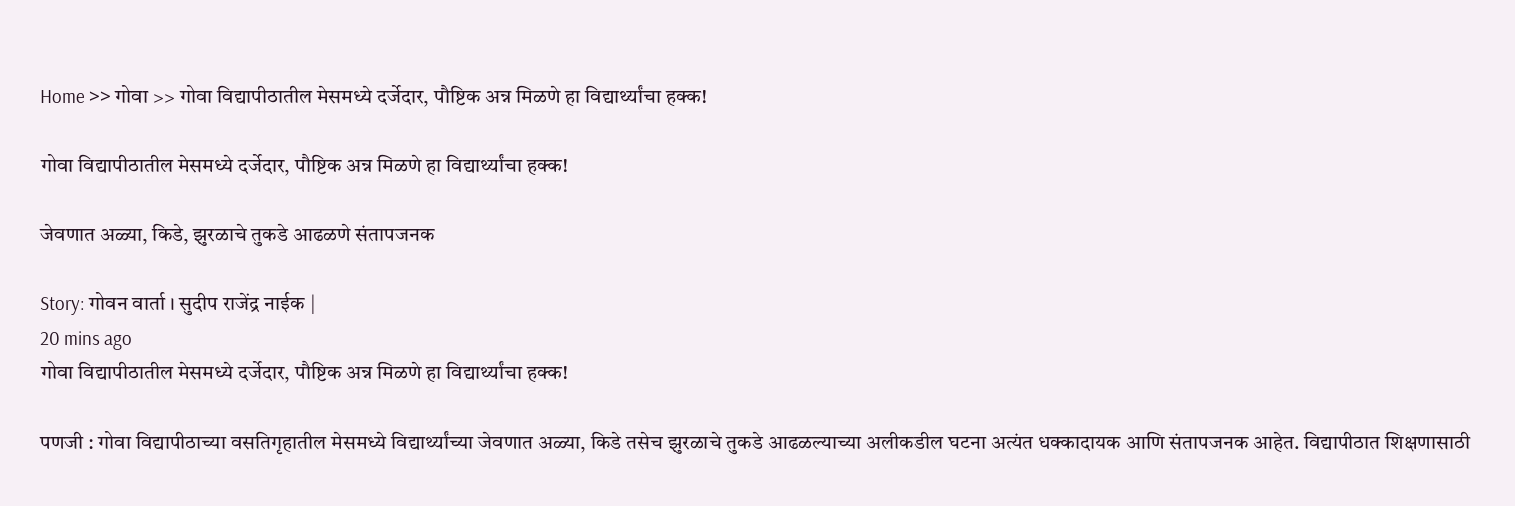Home >> गोवा >> गोवा विद्यापीठातील मेसमध्ये दर्जेदार, पौष्टिक अन्न मिळणे हा विद्यार्थ्यांचा हक्क!

गोवा विद्यापीठातील मेसमध्ये दर्जेदार, पौष्टिक अन्न मिळणे हा विद्यार्थ्यांचा हक्क!

जेवणात अळ्या, किडे, झुरळाचे तुकडे आढळणे संतापजनक

Story: गोवन वार्ता । सुदीप राजेंद्र नाईक |
20 mins ago
गोवा विद्यापीठातील मेसमध्ये दर्जेदार, पौष्टिक अन्न मिळणे हा विद्यार्थ्यांचा हक्क!

पणजी : गोवा विद्यापीठाच्या वसतिगृहातील मेसमध्ये विद्यार्थ्यांच्या जेवणात अळ्या, किडे तसेच झुरळाचे तुकडे आढळल्याच्या अलीकडील घटना अत्यंत धक्कादायक आणि संतापजनक आहेत. विद्यापीठात शिक्षणासाठी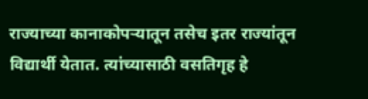राज्याच्या कानाकोपऱ्यातून तसेच इतर राज्यांतून विद्यार्थी येतात. त्यांच्यासाठी वसतिगृह हे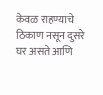केवळ राहण्याचे ठिकाण नसून दुसरे घर असते आणि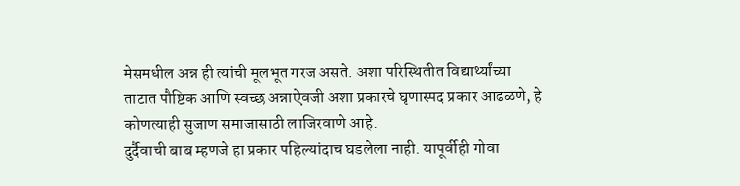मेसमधील अन्न ही त्यांची मूलभूत गरज असते. अशा परिस्थितीत विद्यार्थ्यांच्या ताटात पौष्टिक आणि स्वच्छ अन्नाऐवजी अशा प्रकारचे घृणास्पद प्रकार आढळणे, हे कोणत्याही सुजाण समाजासाठी लाजिरवाणे आहे.
दुर्दैवाची बाब म्हणजे हा प्रकार पहिल्यांदाच घडलेला नाही. यापूर्वीही गोवा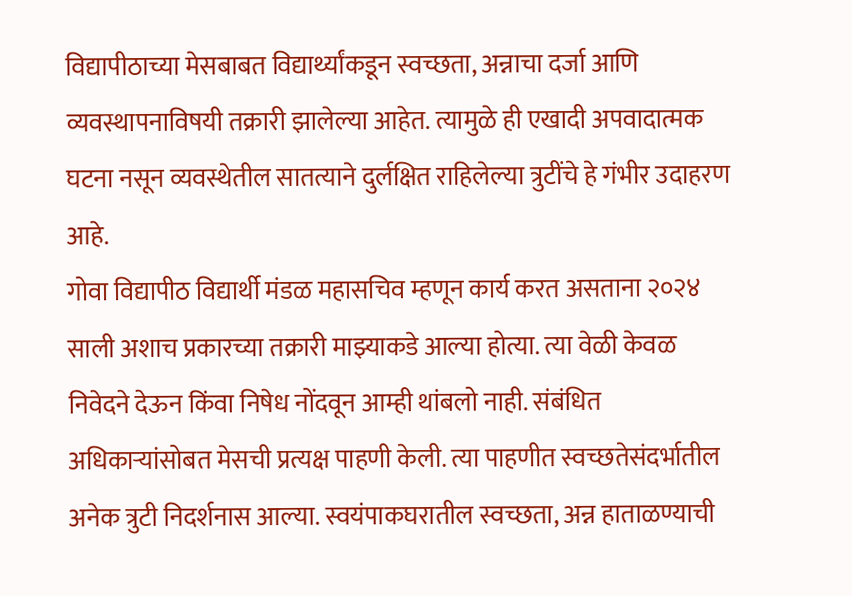विद्यापीठाच्या मेसबाबत विद्यार्थ्यांकडून स्वच्छता, अन्नाचा दर्जा आणि व्यवस्थापनाविषयी तक्रारी झालेल्या आहेत. त्यामुळे ही एखादी अपवादात्मक घटना नसून व्यवस्थेतील सातत्याने दुर्लक्षित राहिलेल्या त्रुटींचे हे गंभीर उदाहरण आहे.
गोवा विद्यापीठ विद्यार्थी मंडळ महासचिव म्हणून कार्य करत असताना २०२४ साली अशाच प्रकारच्या तक्रारी माझ्याकडे आल्या होत्या. त्या वेळी केवळ निवेदने देऊन किंवा निषेध नोंदवून आम्ही थांबलो नाही. संबंधित अधिकाऱ्यांसोबत मेसची प्रत्यक्ष पाहणी केली. त्या पाहणीत स्वच्छतेसंदर्भातील अनेक त्रुटी निदर्शनास आल्या. स्वयंपाकघरातील स्वच्छता, अन्न हाताळण्याची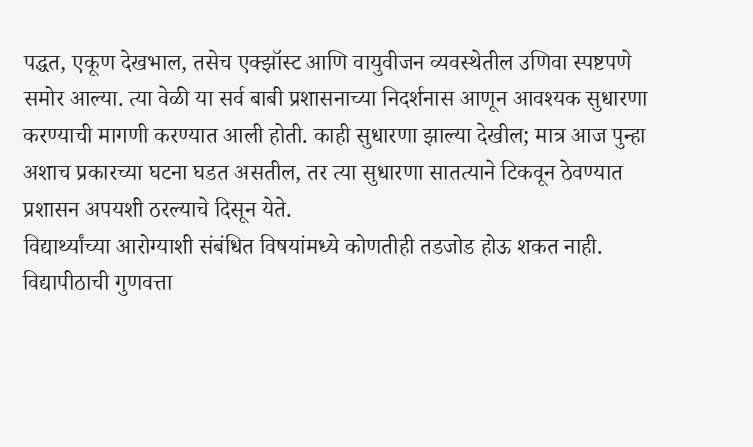पद्धत, एकूण देखभाल, तसेच एक्झॉस्ट आणि वायुवीजन व्यवस्थेतील उणिवा स्पष्टपणे समोर आल्या. त्या वेळी या सर्व बाबी प्रशासनाच्या निदर्शनास आणून आवश्यक सुधारणा करण्याची मागणी करण्यात आली होती. काही सुधारणा झाल्या देखील; मात्र आज पुन्हा अशाच प्रकारच्या घटना घडत असतील, तर त्या सुधारणा सातत्याने टिकवून ठेवण्यात प्रशासन अपयशी ठरल्याचे दिसून येते.
विद्यार्थ्यांच्या आरोग्याशी संबंधित विषयांमध्ये कोणतीही तडजोड होऊ शकत नाही. विद्यापीठाची गुणवत्ता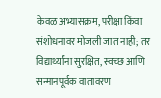केवळ अभ्यासक्रम, परीक्षा किंवा संशोधनावर मोजली जात नाही; तर विद्यार्थ्यांना सुरक्षित, स्वच्छ आणि सन्मानपूर्वक वातावरण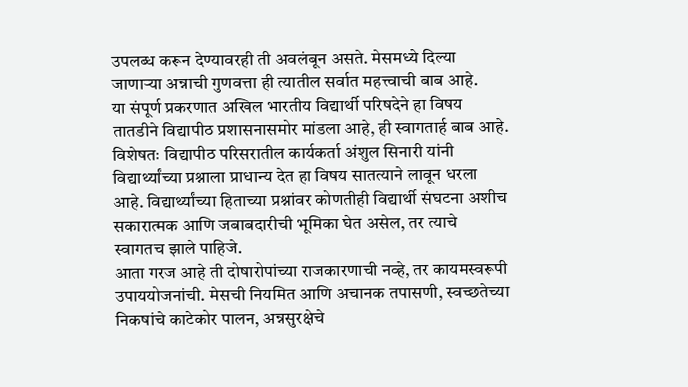उपलब्ध करून देण्यावरही ती अवलंबून असते. मेसमध्ये दिल्या जाणाऱ्या अन्नाची गुणवत्ता ही त्यातील सर्वात महत्त्वाची बाब आहे.
या संपूर्ण प्रकरणात अखिल भारतीय विद्यार्थी परिषदेने हा विषय तातडीने विद्यापीठ प्रशासनासमोर मांडला आहे, ही स्वागतार्ह बाब आहे. विशेषतः विद्यापीठ परिसरातील कार्यकर्ता अंशुल सिनारी यांनी विद्यार्थ्यांच्या प्रश्नाला प्राधान्य देत हा विषय सातत्याने लावून धरला आहे. विद्यार्थ्यांच्या हिताच्या प्रश्नांवर कोणतीही विद्यार्थी संघटना अशीच सकारात्मक आणि जबाबदारीची भूमिका घेत असेल, तर त्याचे स्वागतच झाले पाहिजे.
आता गरज आहे ती दोषारोपांच्या राजकारणाची नव्हे, तर कायमस्वरूपी उपाययोजनांची. मेसची नियमित आणि अचानक तपासणी, स्वच्छतेच्या निकषांचे काटेकोर पालन, अन्नसुरक्षेचे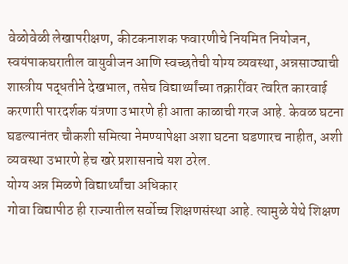वेळोवेळी लेखापरीक्षण, कीटकनाशक फवारणीचे नियमित नियोजन, स्वयंपाकघरातील वायुवीजन आणि स्वच्छतेची योग्य व्यवस्था, अन्नसाठ्याची शास्त्रीय पद्धतीने देखभाल, तसेच विद्यार्थ्यांच्या तक्रारींवर त्वरित कारवाई करणारी पारदर्शक यंत्रणा उभारणे ही आता काळाची गरज आहे. केवळ घटना घडल्यानंतर चौकशी समित्या नेमण्यापेक्षा अशा घटना घडणारच नाहीत, अशी व्यवस्था उभारणे हेच खरे प्रशासनाचे यश ठरेल.
योग्य अन्न मिळणे विद्यार्थ्यांचा अधिकार
गोवा विद्यापीठ ही राज्यातील सर्वोच्च शिक्षणसंस्था आहे. त्यामुळे येथे शिक्षण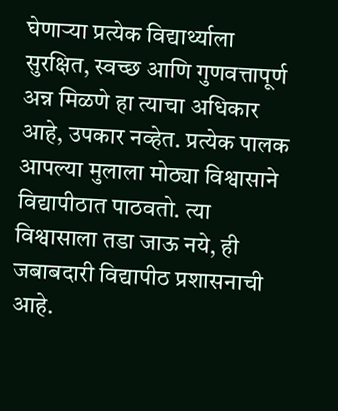घेणाऱ्या प्रत्येक विद्यार्थ्याला सुरक्षित, स्वच्छ आणि गुणवत्तापूर्ण अन्न मिळणे हा त्याचा अधिकार आहे, उपकार नव्हेत. प्रत्येक पालक आपल्या मुलाला मोठ्या विश्वासाने विद्यापीठात पाठवतो. त्या विश्वासाला तडा जाऊ नये, ही जबाबदारी विद्यापीठ प्रशासनाची आहे.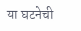या घटनेची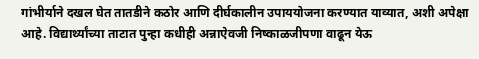गांभीर्याने दखल घेत तातडीने कठोर आणि दीर्घकालीन उपाययोजना करण्यात याव्यात, अशी अपेक्षा आहे. विद्यार्थ्यांच्या ताटात पुन्हा कधीही अन्नाऐवजी निष्काळजीपणा वाढून येऊ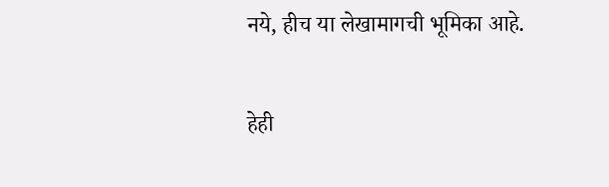नये, हीच या लेखामागची भूमिका आहे.

हेही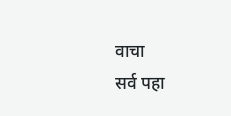वाचा
सर्व पहा